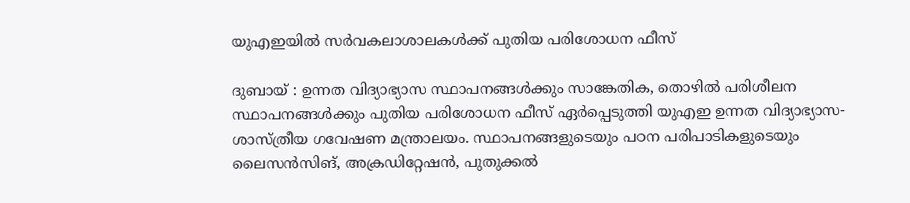യുഎഇയിൽ സർവകലാശാലകൾക്ക് പുതിയ പരിശോധന ഫീസ്

ദുബായ് : ഉന്നത വിദ്യാഭ്യാസ സ്ഥാപനങ്ങൾക്കും സാങ്കേതിക, തൊഴിൽ പരിശീലന സ്ഥാപനങ്ങൾക്കും പുതിയ പരിശോധന ഫീസ് ഏർപ്പെടുത്തി യുഎഇ ഉന്നത വിദ്യാഭ്യാസ- ശാസ്ത്രീയ ഗവേഷണ മന്ത്രാലയം. സ്ഥാപനങ്ങളുടെയും പഠന പരിപാടികളുടെയും ലൈസൻസിങ്, അക്രഡിറ്റേഷൻ, പുതുക്കൽ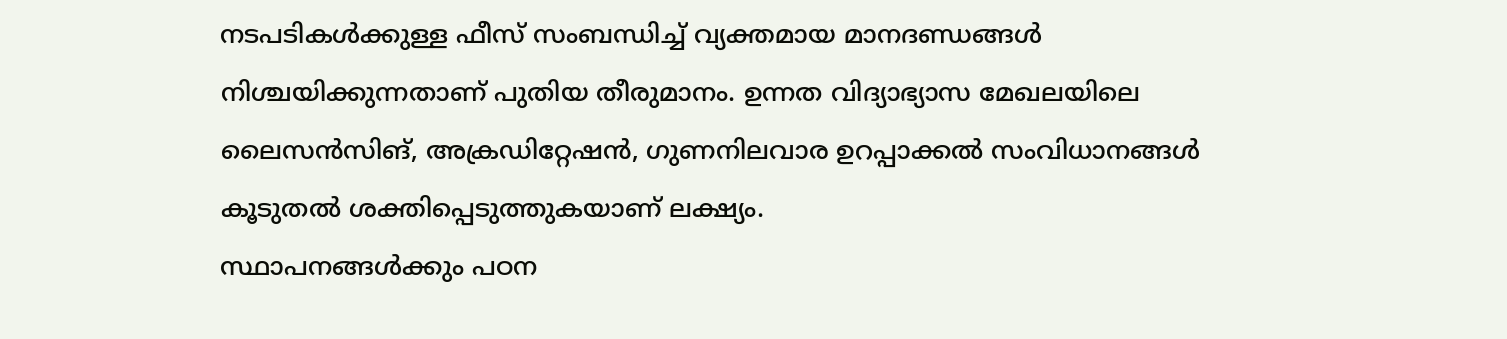നടപടികൾക്കുള്ള ഫീസ് സംബന്ധിച്ച് വ്യക്തമായ മാനദണ്ഡങ്ങൾ നിശ്ചയിക്കുന്നതാണ് പുതിയ തീരുമാനം. ഉന്നത വിദ്യാഭ്യാസ മേഖലയിലെ ലൈസൻസിങ്, അക്രഡിറ്റേഷൻ, ഗുണനിലവാര ഉറപ്പാക്കൽ സംവിധാനങ്ങൾ കൂടുതൽ ശക്തിപ്പെടുത്തുകയാണ് ലക്ഷ്യം.
സ്ഥാപനങ്ങൾക്കും പഠന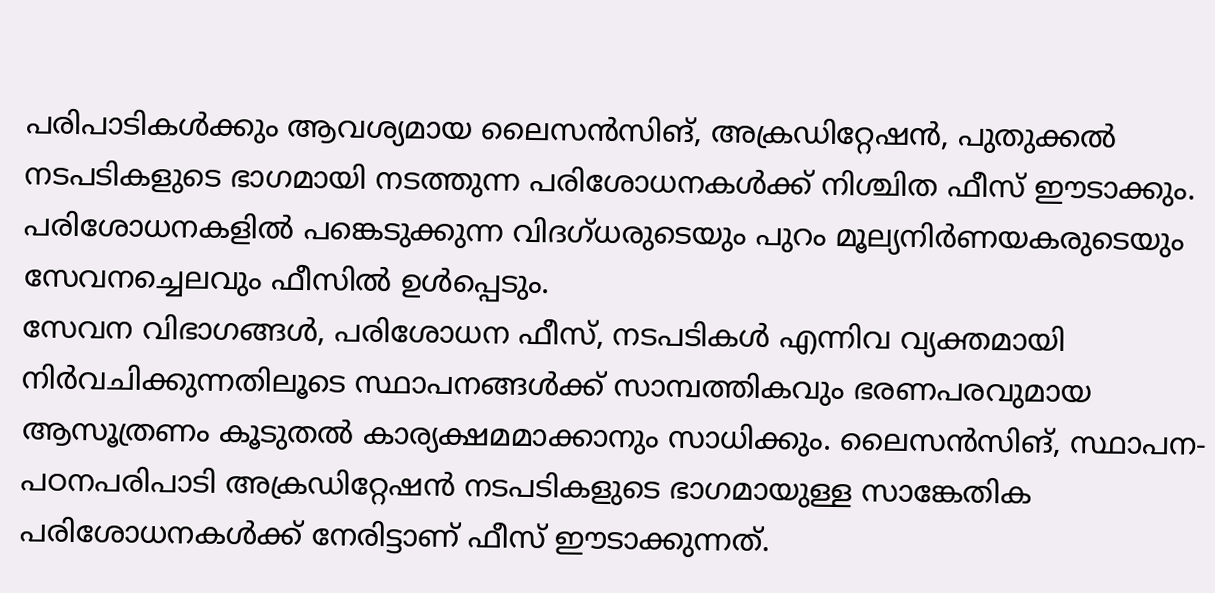പരിപാടികൾക്കും ആവശ്യമായ ലൈസൻസിങ്, അക്രഡിറ്റേഷൻ, പുതുക്കൽ നടപടികളുടെ ഭാഗമായി നടത്തുന്ന പരിശോധനകൾക്ക് നിശ്ചിത ഫീസ് ഈടാക്കും. പരിശോധനകളിൽ പങ്കെടുക്കുന്ന വിദഗ്ധരുടെയും പുറം മൂല്യനിർണയകരുടെയും സേവനച്ചെലവും ഫീസിൽ ഉൾപ്പെടും.
സേവന വിഭാഗങ്ങൾ, പരിശോധന ഫീസ്, നടപടികൾ എന്നിവ വ്യക്തമായി നിർവചിക്കുന്നതിലൂടെ സ്ഥാപനങ്ങൾക്ക് സാമ്പത്തികവും ഭരണപരവുമായ ആസൂത്രണം കൂടുതൽ കാര്യക്ഷമമാക്കാനും സാധിക്കും. ലൈസൻസിങ്, സ്ഥാപന- പഠനപരിപാടി അക്രഡിറ്റേഷൻ നടപടികളുടെ ഭാഗമായുള്ള സാങ്കേതിക പരിശോധനകൾക്ക് നേരിട്ടാണ് ഫീസ് ഈടാക്കുന്നത്.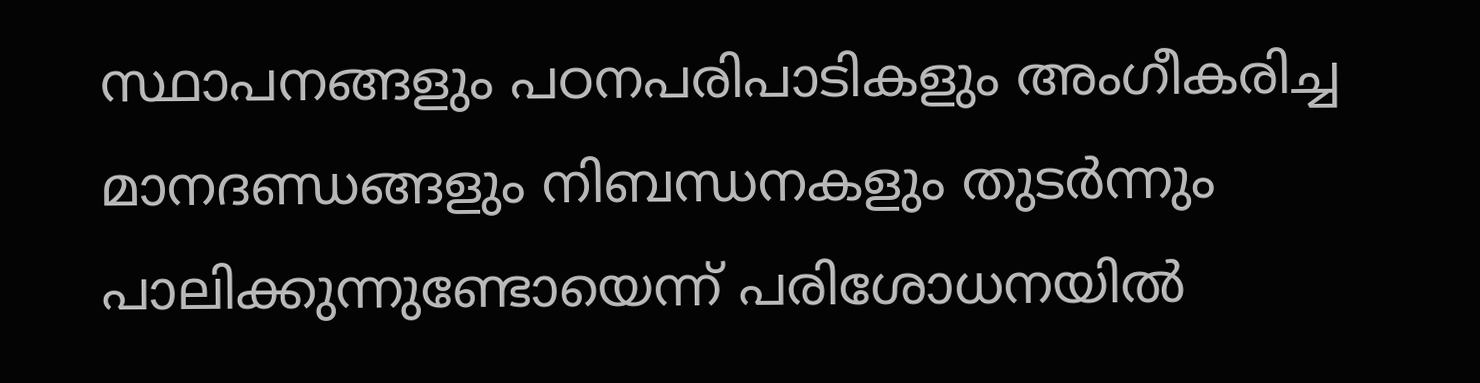സ്ഥാപനങ്ങളും പഠനപരിപാടികളും അംഗീകരിച്ച മാനദണ്ഡങ്ങളും നിബന്ധനകളും തുടർന്നും പാലിക്കുന്നുണ്ടോയെന്ന് പരിശോധനയിൽ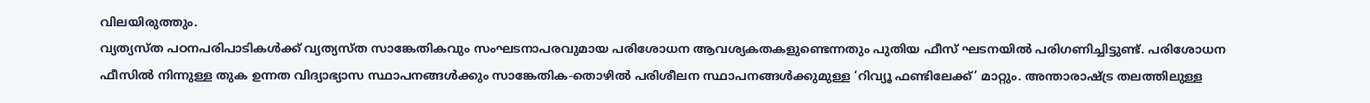വിലയിരുത്തും.
വ്യത്യസ്ത പഠനപരിപാടികൾക്ക് വ്യത്യസ്ത സാങ്കേതികവും സംഘടനാപരവുമായ പരിശോധന ആവശ്യകതകളുണ്ടെന്നതും പുതിയ ഫീസ് ഘടനയിൽ പരിഗണിച്ചിട്ടുണ്ട്. പരിശോധന ഫീസിൽ നിന്നുള്ള തുക ഉന്നത വിദ്യാഭ്യാസ സ്ഥാപനങ്ങൾക്കും സാങ്കേതിക-തൊഴിൽ പരിശീലന സ്ഥാപനങ്ങൾക്കുമുള്ള ‘റിവ്യൂ ഫണ്ടിലേക്ക്’ മാറ്റും. അന്താരാഷ്ട്ര തലത്തിലുള്ള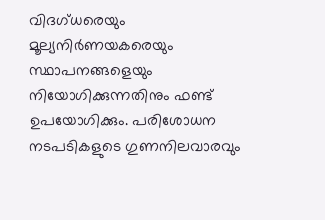വിദഗ്ധരെയും മൂല്യനിർണയകരെയും സ്ഥാപനങ്ങളെയും നിയോഗിക്കുന്നതിനും ഫണ്ട് ഉപയോഗിക്കും. പരിശോധന നടപടികളുടെ ഗുണനിലവാരവും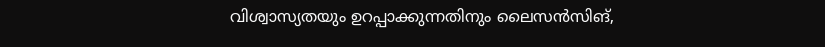വിശ്വാസ്യതയും ഉറപ്പാക്കുന്നതിനും ലൈസൻസിങ്,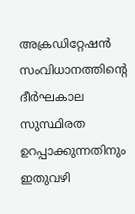അക്രഡിറ്റേഷൻ സംവിധാനത്തിന്റെ ദീർഘകാല സുസ്ഥിരത ഉറപ്പാക്കുന്നതിനും ഇതുവഴി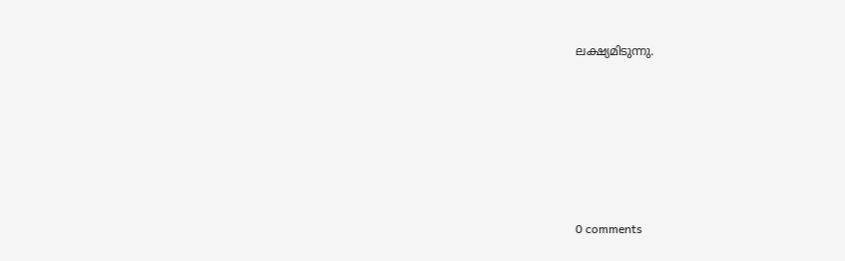ലക്ഷ്യമിടുന്നു.










0 comments